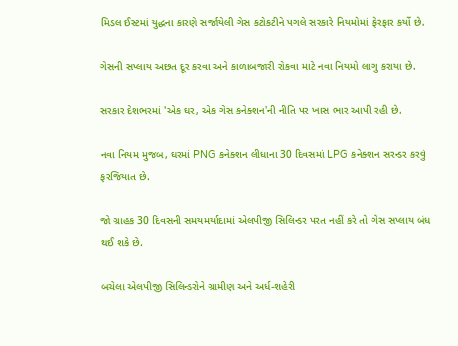મિડલ ઈસ્ટમાં યુદ્ધના કારણે સર્જાયેલી ગેસ કટોકટીને પગલે સરકારે નિયમોમાં ફેરફાર કર્યો છે.

ગેસની સપ્લાય અછત દૂર કરવા અને કાળાબજારી રોકવા માટે નવા નિયમો લાગુ કરાયા છે.

સરકાર દેશભરમાં 'એક ઘર, એક ગેસ કનેક્શન'ની નીતિ પર ખાસ ભાર આપી રહી છે.

નવા નિયમ મુજબ, ઘરમાં PNG કનેક્શન લીધાના 30 દિવસમાં LPG કનેક્શન સરન્ડર કરવું ફરજિયાત છે.

જો ગ્રાહક 30 દિવસની સમયમર્યાદામાં એલપીજી સિલિન્ડર પરત નહીં કરે તો ગેસ સપ્લાય બંધ થઈ શકે છે.

બચેલા એલપીજી સિલિન્ડરોને ગ્રામીણ અને અર્ધ-શહેરી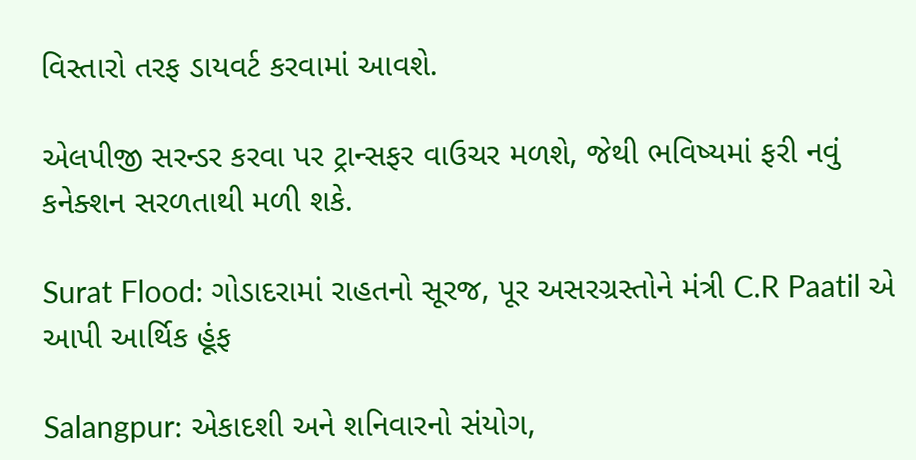વિસ્તારો તરફ ડાયવર્ટ કરવામાં આવશે.

એલપીજી સરન્ડર કરવા પર ટ્રાન્સફર વાઉચર મળશે, જેથી ભવિષ્યમાં ફરી નવું કનેક્શન સરળતાથી મળી શકે.

Surat Flood: ગોડાદરામાં રાહતનો સૂરજ, પૂર અસરગ્રસ્તોને મંત્રી C.R Paatil એ આપી આર્થિક હૂંફ

Salangpur: એકાદશી અને શનિવારનો સંયોગ,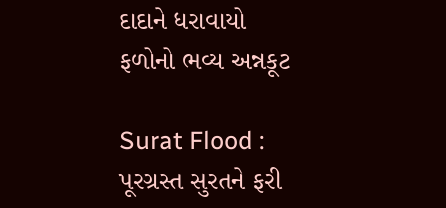દાદાને ધરાવાયો ફળોનો ભવ્ય અન્નકૂટ

Surat Flood : પૂરગ્રસ્ત સુરતને ફરી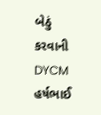બેઠું કરવાની DYCM હર્ષભાઈ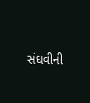સંઘવીની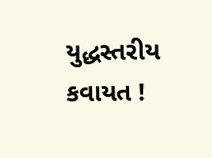યુદ્ધસ્તરીય કવાયત !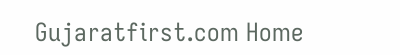Gujaratfirst.com Home